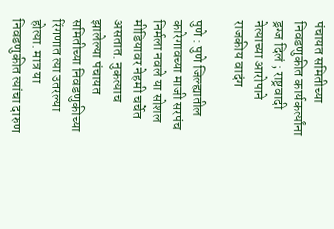पंचायत समितीच्या निवडणुकीत कार्यकर्त्यांना ड्रग्ज दिलं ; राष्ट्रवादी नेत्याच्या आरोपाने राजकीय वादंग

पुणे : पुणे जिल्ह्यातील कारेगावच्या माजी सरपंच निर्मला नवले या सोशल मीडियावर नेहमी चर्चेत असतात. नुकत्याच झालेल्या पंचायत समितीच्या निवडणुकीच्या रिंगणात त्या उतरल्या होत्या. मात्र या निवडणुकीत त्यांचा दारुण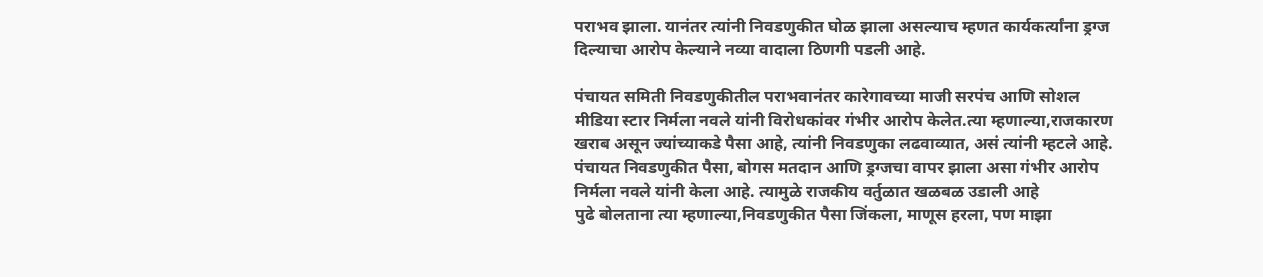पराभव झाला. यानंतर त्यांनी निवडणुकीत घोळ झाला असल्याच म्हणत कार्यकर्त्यांना ड्रग्ज दिल्याचा आरोप केल्याने नव्या वादाला ठिणगी पडली आहे.

पंचायत समिती निवडणुकीतील पराभवानंतर कारेगावच्या माजी सरपंच आणि सोशल मीडिया स्टार निर्मला नवले यांनी विरोधकांवर गंभीर आरोप केलेत.त्या म्हणाल्या,राजकारण खराब असून ज्यांच्याकडे पैसा आहे, त्यांनी निवडणुका लढवाव्यात, असं त्यांनी म्हटले आहे. पंचायत निवडणुकीत पैसा, बोगस मतदान आणि ड्रग्जचा वापर झाला असा गंभीर आरोप निर्मला नवले यांनी केला आहे. त्यामुळे राजकीय वर्तुळात खळबळ उडाली आहे
पुढे बोलताना त्या म्हणाल्या,निवडणुकीत पैसा जिंकला, माणूस हरला, पण माझा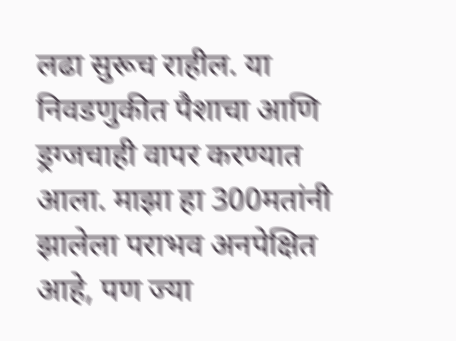लढा सुरूच राहील. या निवडणुकीत पैशाचा आणि ड्रग्जचाही वापर करण्यात आला. माझा हा 300मतांनी झालेला पराभव अनपेक्षित आहे, पण ज्या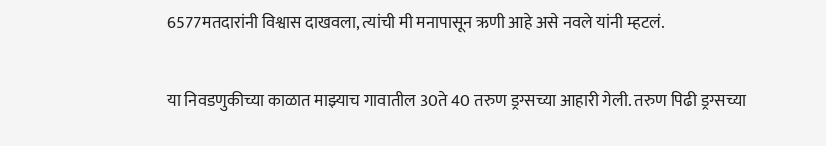6577मतदारांनी विश्वास दाखवला, त्यांची मी मनापासून ऋणी आहे असे नवले यांनी म्हटलं.

या निवडणुकीच्या काळात माझ्याच गावातील 30ते 40 तरुण ड्रग्सच्या आहारी गेली. तरुण पिढी ड्रग्सच्या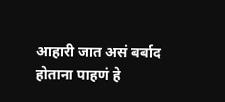आहारी जात असं बर्बाद होताना पाहणं हे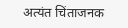अत्यंत चिंताजनक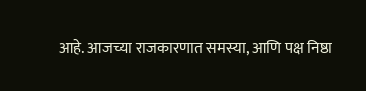आहे. आजच्या राजकारणात समस्या, आणि पक्ष निष्ठा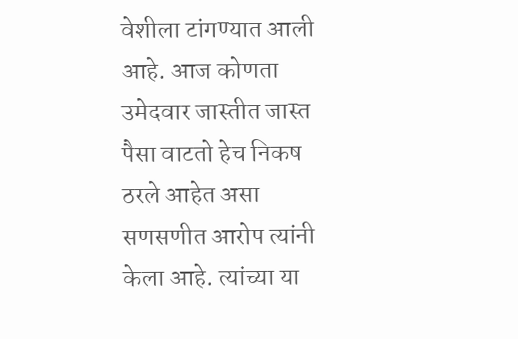वेशीला टांगण्यात आली आहे. आज कोणता उमेदवार जास्तीत जास्त पैसा वाटतो हेच निकष ठरले आहेत असा सणसणीत आरोप त्यांनी केला आहे. त्यांच्या या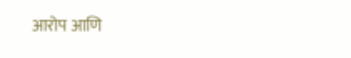आरोप आणि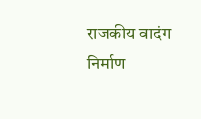राजकीय वादंग निर्माण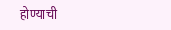होण्याची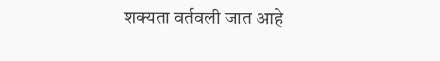शक्यता वर्तवली जात आहे